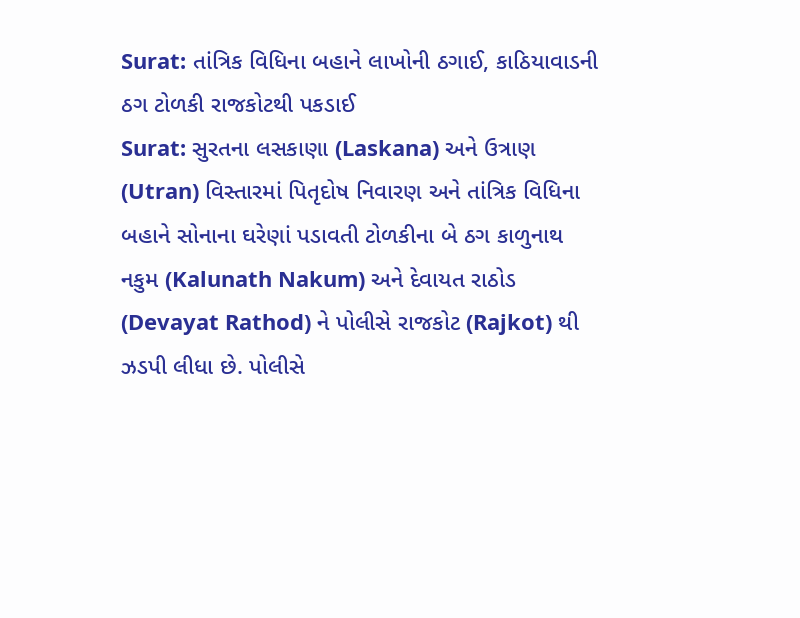Surat: તાંત્રિક વિધિના બહાને લાખોની ઠગાઈ, કાઠિયાવાડની ઠગ ટોળકી રાજકોટથી પકડાઈ
Surat: સુરતના લસકાણા (Laskana) અને ઉત્રાણ (Utran) વિસ્તારમાં પિતૃદોષ નિવારણ અને તાંત્રિક વિધિના બહાને સોનાના ઘરેણાં પડાવતી ટોળકીના બે ઠગ કાળુનાથ નકુમ (Kalunath Nakum) અને દેવાયત રાઠોડ (Devayat Rathod) ને પોલીસે રાજકોટ (Rajkot) થી ઝડપી લીધા છે. પોલીસે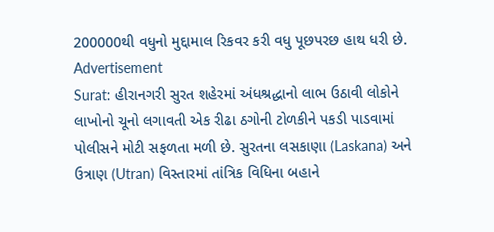200000થી વધુનો મુદ્દામાલ રિકવર કરી વધુ પૂછપરછ હાથ ધરી છે.
Advertisement
Surat: હીરાનગરી સુરત શહેરમાં અંધશ્રદ્ધાનો લાભ ઉઠાવી લોકોને લાખોનો ચૂનો લગાવતી એક રીઢા ઠગોની ટોળકીને પકડી પાડવામાં પોલીસને મોટી સફળતા મળી છે. સુરતના લસકાણા (Laskana) અને ઉત્રાણ (Utran) વિસ્તારમાં તાંત્રિક વિધિના બહાને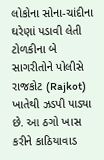લોકોના સોના-ચાંદીના ઘરેણાં પડાવી લેતી ટોળકીના બે સાગરીતોને પોલીસે રાજકોટ (Rajkot) ખાતેથી ઝડપી પાડ્યા છે. આ ઠગો ખાસ કરીને કાઠિયાવાડ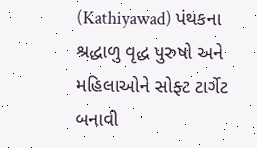(Kathiyawad) પંથકના શ્રદ્ધાળુ વૃદ્ધ પુરુષો અને મહિલાઓને સોફ્ટ ટાર્ગેટ બનાવી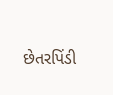છેતરપિંડી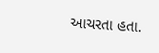આચરતા હતા.